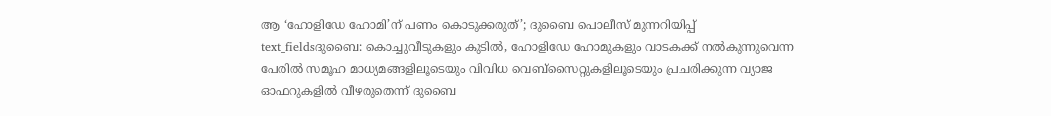ആ ‘ഹോളിഡേ ഹോമി’ന് പണം കൊടുക്കരുത്’; ദുബൈ പൊലീസ് മുന്നറിയിപ്പ്
text_fieldsദുബൈ: കൊച്ചുവീടുകളും കുടിൽ, ഹോളിഡേ ഹോമുകളും വാടകക്ക് നൽകുന്നുവെന്ന പേരിൽ സമൂഹ മാധ്യമങ്ങളിലൂടെയും വിവിധ വെബ്സൈറ്റുകളിലൂടെയും പ്രചരിക്കുന്ന വ്യാജ ഓഫറുകളിൽ വീഴരുതെന്ന് ദുബൈ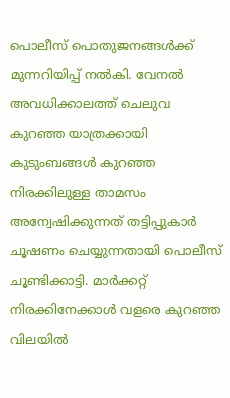പൊലീസ് പൊതുജനങ്ങൾക്ക് മുന്നറിയിപ്പ് നൽകി. വേനൽ അവധിക്കാലത്ത് ചെലുവ കുറഞ്ഞ യാത്രക്കായി കുടുംബങ്ങൾ കുറഞ്ഞ നിരക്കിലുള്ള താമസം അന്വേഷിക്കുന്നത് തട്ടിപ്പുകാർ ചൂഷണം ചെയ്യുന്നതായി പൊലീസ് ചൂണ്ടിക്കാട്ടി. മാർക്കറ്റ് നിരക്കിനേക്കാൾ വളരെ കുറഞ്ഞ വിലയിൽ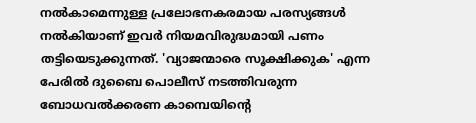നൽകാമെന്നുള്ള പ്രലോഭനകരമായ പരസ്യങ്ങൾ നൽകിയാണ് ഇവർ നിയമവിരുദ്ധമായി പണം തട്ടിയെടുക്കുന്നത്. 'വ്യാജന്മാരെ സൂക്ഷിക്കുക' എന്ന പേരിൽ ദുബൈ പൊലീസ് നടത്തിവരുന്ന ബോധവൽക്കരണ കാമ്പെയിന്റെ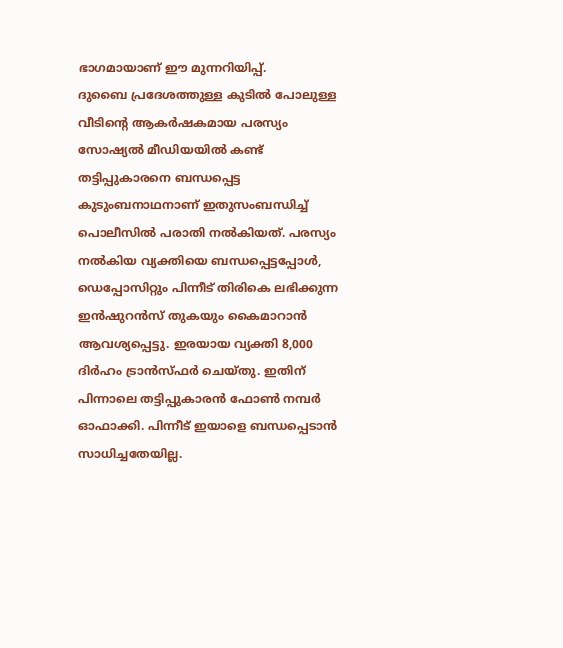ഭാഗമായാണ് ഈ മുന്നറിയിപ്പ്.
ദുബൈ പ്രദേശത്തുള്ള കുടിൽ പോലുള്ള വീടിന്റെ ആകർഷകമായ പരസ്യം സോഷ്യൽ മീഡിയയിൽ കണ്ട് തട്ടിപ്പുകാരനെ ബന്ധപ്പെട്ട കുടുംബനാഥനാണ് ഇതുസംബന്ധിച്ച് പൊലീസിൽ പരാതി നൽകിയത്. പരസ്യം നൽകിയ വ്യക്തിയെ ബന്ധപ്പെട്ടപ്പോൾ, ഡെപ്പോസിറ്റും പിന്നീട് തിരികെ ലഭിക്കുന്ന ഇൻഷുറൻസ് തുകയും കൈമാറാൻ ആവശ്യപ്പെട്ടു. ഇരയായ വ്യക്തി 8,000 ദിർഹം ട്രാൻസ്ഫർ ചെയ്തു. ഇതിന് പിന്നാലെ തട്ടിപ്പുകാരൻ ഫോൺ നമ്പർ ഓഫാക്കി. പിന്നീട് ഇയാളെ ബന്ധപ്പെടാൻ സാധിച്ചതേയില്ല.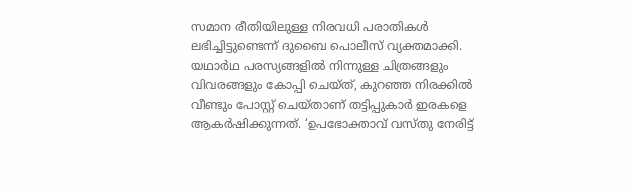സമാന രീതിയിലുള്ള നിരവധി പരാതികൾ ലഭിച്ചിട്ടുണ്ടെന്ന് ദുബൈ പൊലീസ് വ്യക്തമാക്കി. യഥാർഥ പരസ്യങ്ങളിൽ നിന്നുള്ള ചിത്രങ്ങളും വിവരങ്ങളും കോപ്പി ചെയ്ത്, കുറഞ്ഞ നിരക്കിൽ വീണ്ടും പോസ്റ്റ് ചെയ്താണ് തട്ടിപ്പുകാർ ഇരകളെ ആകർഷിക്കുന്നത്. ‘ഉപഭോക്താവ് വസ്തു നേരിട്ട്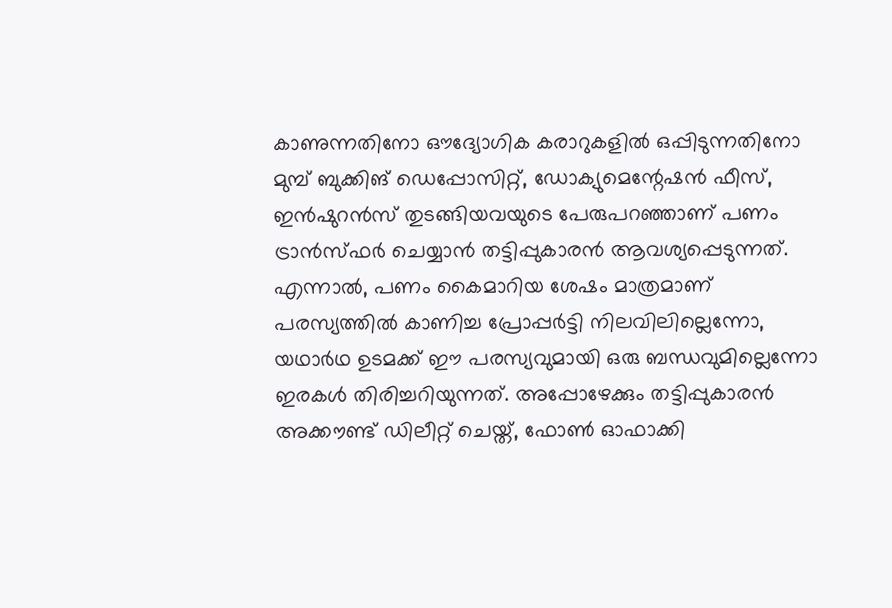കാണുന്നതിനോ ഔദ്യോഗിക കരാറുകളിൽ ഒപ്പിടുന്നതിനോ മുമ്പ് ബുക്കിങ് ഡെപ്പോസിറ്റ്, ഡോക്യുമെന്റേഷൻ ഫീസ്, ഇൻഷുറൻസ് തുടങ്ങിയവയുടെ പേരുപറഞ്ഞാണ് പണം ട്രാൻസ്ഫർ ചെയ്യാൻ തട്ടിപ്പുകാരൻ ആവശ്യപ്പെടുന്നത്. എന്നാൽ, പണം കൈമാറിയ ശേഷം മാത്രമാണ് പരസ്യത്തിൽ കാണിച്ച പ്രോപ്പർട്ടി നിലവിലില്ലെന്നോ, യഥാർഥ ഉടമക്ക് ഈ പരസ്യവുമായി ഒരു ബന്ധവുമില്ലെന്നോ ഇരകൾ തിരിച്ചറിയുന്നത്. അപ്പോഴേക്കും തട്ടിപ്പുകാരൻ അക്കൗണ്ട് ഡിലീറ്റ് ചെയ്ത്, ഫോൺ ഓഫാക്കി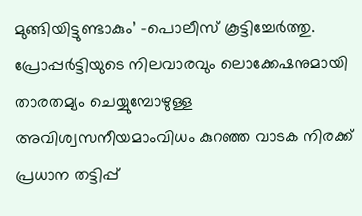മുങ്ങിയിട്ടുണ്ടാകും’ -പൊലീസ് കൂട്ടിച്ചേർത്തു.
പ്രോപ്പർട്ടിയുടെ നിലവാരവും ലൊക്കേഷനുമായി താരതമ്യം ചെയ്യുമ്പോഴുള്ള അവിശ്വസനീയമാംവിധം കുറഞ്ഞ വാടക നിരക്ക് പ്രധാന തട്ടിപ്പ്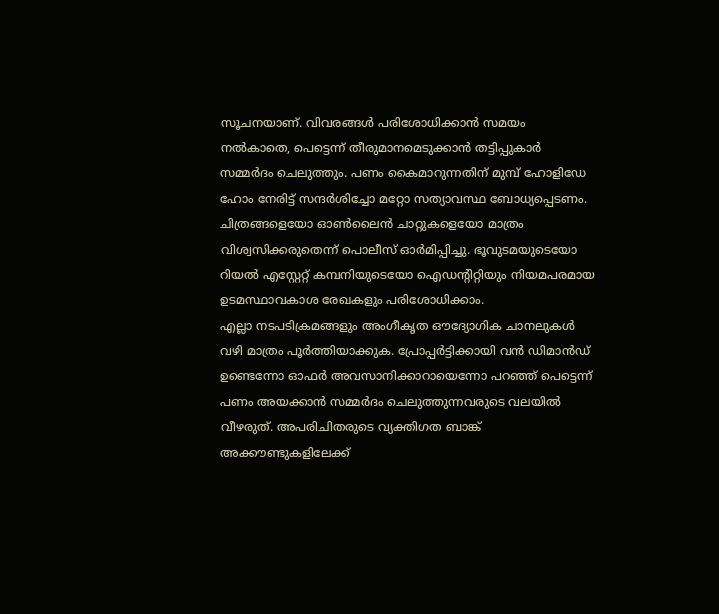സൂചനയാണ്. വിവരങ്ങൾ പരിശോധിക്കാൻ സമയം നൽകാതെ, പെട്ടെന്ന് തീരുമാനമെടുക്കാൻ തട്ടിപ്പുകാർ സമ്മർദം ചെലുത്തും. പണം കൈമാറുന്നതിന് മുമ്പ് ഹോളിഡേ ഹോം നേരിട്ട് സന്ദർശിച്ചോ മറ്റോ സത്യാവസ്ഥ ബോധ്യപ്പെടണം. ചിത്രങ്ങളെയോ ഓൺലൈൻ ചാറ്റുകളെയോ മാത്രം വിശ്വസിക്കരുതെന്ന് പൊലീസ് ഓർമിപ്പിച്ചു. ഭൂവുടമയുടെയോ റിയൽ എസ്റ്റേറ്റ് കമ്പനിയുടെയോ ഐഡന്റിറ്റിയും നിയമപരമായ ഉടമസ്ഥാവകാശ രേഖകളും പരിശോധിക്കാം.
എല്ലാ നടപടിക്രമങ്ങളും അംഗീകൃത ഔദ്യോഗിക ചാനലുകൾ വഴി മാത്രം പൂർത്തിയാക്കുക. പ്രോപ്പർട്ടിക്കായി വൻ ഡിമാൻഡ് ഉണ്ടെന്നോ ഓഫർ അവസാനിക്കാറായെന്നോ പറഞ്ഞ് പെട്ടെന്ന് പണം അയക്കാൻ സമ്മർദം ചെലുത്തുന്നവരുടെ വലയിൽ വീഴരുത്. അപരിചിതരുടെ വ്യക്തിഗത ബാങ്ക് അക്കൗണ്ടുകളിലേക്ക്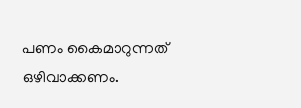പണം കൈമാറുന്നത് ഒഴിവാക്കണം.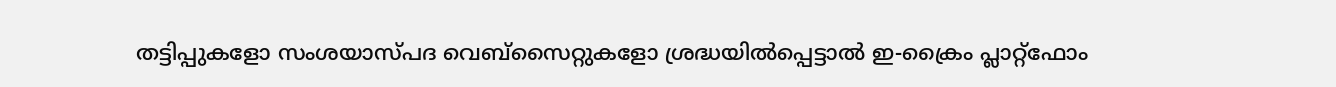തട്ടിപ്പുകളോ സംശയാസ്പദ വെബ്സൈറ്റുകളോ ശ്രദ്ധയിൽപ്പെട്ടാൽ ഇ-ക്രൈം പ്ലാറ്റ്ഫോം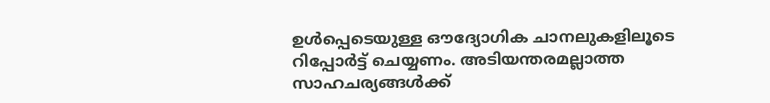ഉൾപ്പെടെയുള്ള ഔദ്യോഗിക ചാനലുകളിലൂടെ റിപ്പോർട്ട് ചെയ്യണം. അടിയന്തരമല്ലാത്ത സാഹചര്യങ്ങൾക്ക്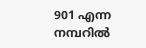901 എന്ന നമ്പറിൽ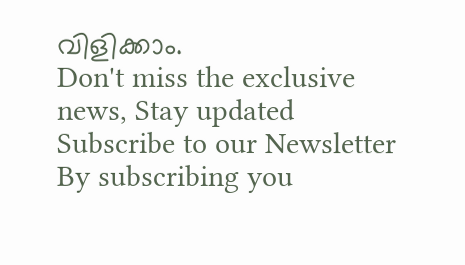വിളിക്കാം.
Don't miss the exclusive news, Stay updated
Subscribe to our Newsletter
By subscribing you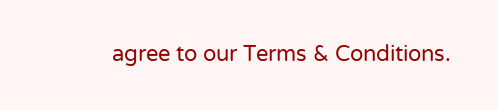agree to our Terms & Conditions.